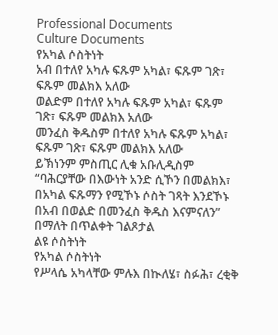Professional Documents
Culture Documents
የአካል ሶስትነት
አብ በተለየ አካሉ ፍጹም አካል፣ ፍጹም ገጽ፣
ፍጹም መልክእ አለው
ወልድም በተለየ አካሉ ፍጹም አካል፣ ፍጹም
ገጽ፣ ፍጹም መልክእ አለው
መንፈስ ቅዱስም በተለየ አካሉ ፍጹም አካል፣
ፍጹም ገጽ፣ ፍጹም መልክእ አለው
ይኽነንም ምስጢር ሊቁ አቡሊዲስም
“ባሕርያቸው በእውነት አንድ ሲኾን በመልክእ፣
በአካል ፍጹማን የሚኾኑ ሶስት ገጻት እንደኾኑ
በአብ በወልድ በመንፈስ ቅዱስ እናምናለን”
በማለት በጥልቀት ገልጾታል
ልዩ ሶስትነት
የአካል ሶስትነት
የሥላሴ አካላቸው ምሉእ በኲለሄ፣ ስፉሕ፣ ረቂቅ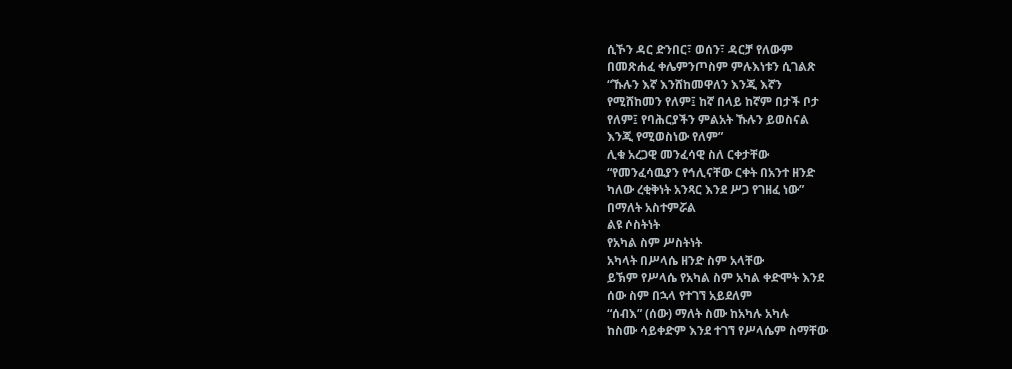ሲኾን ዳር ድንበር፣ ወሰን፣ ዳርቻ የለውም
በመጽሐፈ ቀሌምንጦስም ምሉእነቱን ሲገልጽ
“ኹሉን እኛ እንሸከመዋለን እንጂ እኛን
የሚሸከመን የለም፤ ከኛ በላይ ከኛም በታች ቦታ
የለም፤ የባሕርያችን ምልአት ኹሉን ይወስናል
እንጂ የሚወስነው የለም”
ሊቁ አረጋዊ መንፈሳዊ ስለ ርቀታቸው
“የመንፈሳዉያን የኅሊናቸው ርቀት በአንተ ዘንድ
ካለው ረቂቅነት አንጻር እንደ ሥጋ የገዘፈ ነው”
በማለት አስተምሯል
ልዩ ሶስትነት
የአካል ስም ሥስትነት
አካላት በሥላሴ ዘንድ ስም አላቸው
ይኽም የሥላሴ የአካል ስም አካል ቀድሞት እንደ
ሰው ስም በኋላ የተገኘ አይደለም
“ሰብእ” (ሰው) ማለት ስሙ ከአካሉ አካሉ
ከስሙ ሳይቀድም እንደ ተገኘ የሥላሴም ስማቸው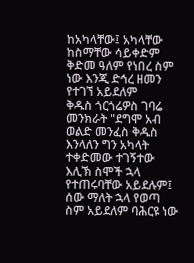ከአካላቸው፤ አካላቸው ከስማቸው ሳይቀድም
ቅድመ ዓለም የነበረ ስም ነው እንጂ ድኅረ ዘመን
የተገኘ አይደለም
ቅዱስ ጎርጎሬዎስ ገባሬ መንክራት "ደግሞ አብ
ወልድ መንፈስ ቅዱስ እንላለን ግን አካላት
ተቀድመው ተገኝተው እሊኽ ስሞች ኋላ
የተጠሩባቸው አይደሉም፤ ሰው ማለት ኋላ የወጣ
ስም አይደለም ባሕርዩ ነው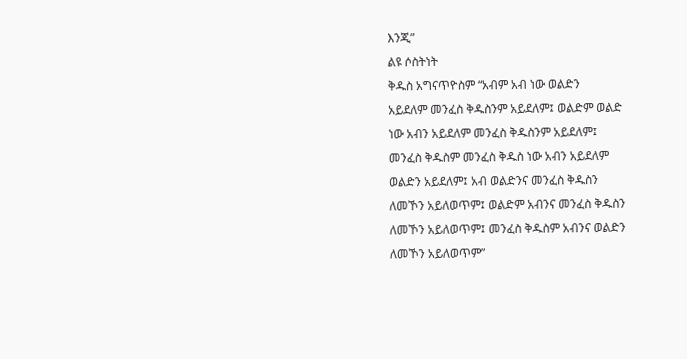እንጂ”
ልዩ ሶስትነት
ቅዱስ አግናጥዮስም “አብም አብ ነው ወልድን
አይደለም መንፈስ ቅዱስንም አይደለም፤ ወልድም ወልድ
ነው አብን አይደለም መንፈስ ቅዱስንም አይደለም፤
መንፈስ ቅዱስም መንፈስ ቅዱስ ነው አብን አይደለም
ወልድን አይደለም፤ አብ ወልድንና መንፈስ ቅዱስን
ለመኾን አይለወጥም፤ ወልድም አብንና መንፈስ ቅዱስን
ለመኾን አይለወጥም፤ መንፈስ ቅዱስም አብንና ወልድን
ለመኾን አይለወጥም”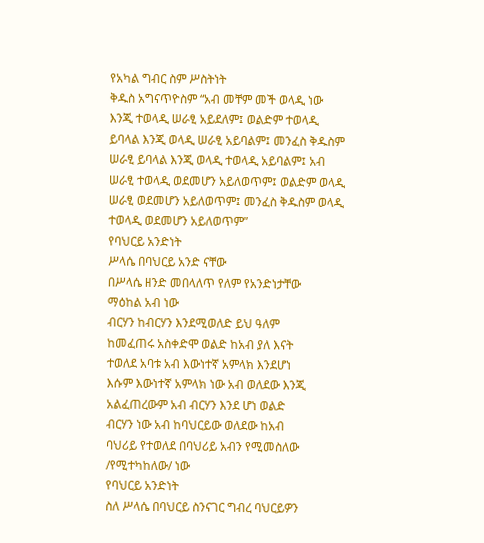የአካል ግብር ስም ሥስትነት
ቅዱስ አግናጥዮስም “አብ መቸም መች ወላዲ ነው
እንጂ ተወላዲ ሠራፂ አይደለም፤ ወልድም ተወላዲ
ይባላል እንጂ ወላዲ ሠራፂ አይባልም፤ መንፈስ ቅዱስም
ሠራፂ ይባላል እንጂ ወላዲ ተወላዲ አይባልም፤ አብ
ሠራፂ ተወላዲ ወደመሆን አይለወጥም፤ ወልድም ወላዲ
ሠራፂ ወደመሆን አይለወጥም፤ መንፈስ ቅዱስም ወላዲ
ተወላዲ ወደመሆን አይለወጥም”
የባህርይ አንድነት
ሥላሴ በባህርይ አንድ ናቸው
በሥላሴ ዘንድ መበላለጥ የለም የአንድነታቸው
ማዕከል አብ ነው
ብርሃን ከብርሃን እንደሚወለድ ይህ ዓለም
ከመፈጠሩ አስቀድሞ ወልድ ከአብ ያለ እናት
ተወለደ አባቱ አብ እውነተኛ አምላክ እንደሆነ
እሱም እውነተኛ አምላክ ነው አብ ወለደው እንጂ
አልፈጠረውም አብ ብርሃን እንደ ሆነ ወልድ
ብርሃን ነው አብ ከባህርይው ወለደው ከአብ
ባህሪይ የተወለደ በባህሪይ አብን የሚመስለው
/የሚተካከለው/ ነው
የባህርይ አንድነት
ስለ ሥላሴ በባህርይ ስንናገር ግብረ ባህርይዎን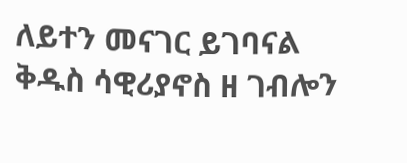ለይተን መናገር ይገባናል
ቅዱስ ሳዊሪያኖስ ዘ ገብሎን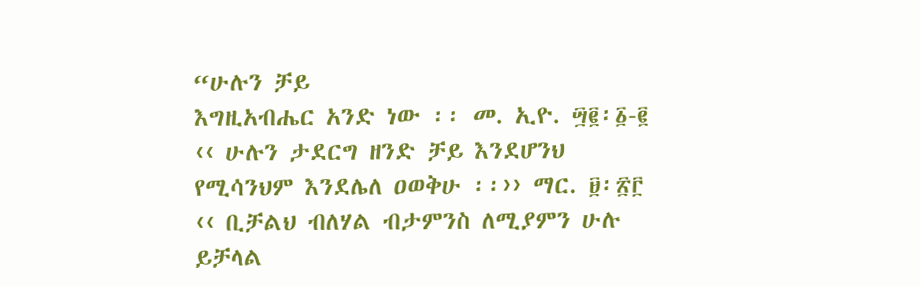“ሁሉን ቻይ
እግዚአብሔር አንድ ነው ፡፡ መ. ኢዮ. ፵፪፡፩-፪
‹‹ ሁሉን ታደርግ ዘንድ ቻይ እንደሆንህ
የሚሳንህም እንደሌለ ዐወቅሁ ፡፡›› ማር. ፱፡፳፫
‹‹ ቢቻልህ ብለሃል ብታምንስ ለሚያምን ሁሉ
ይቻላል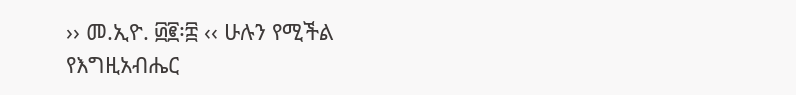›› መ.ኢዮ. ፴፪፡፰ ‹‹ ሁሉን የሚችል
የእግዚአብሔር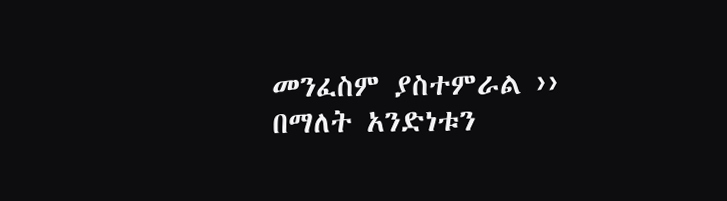መንፈስም ያስተምራል ››
በማለት አንድነቱን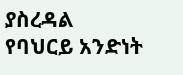ያስረዳል
የባህርይ አንድነት